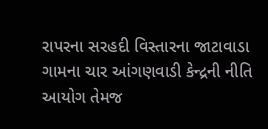રાપરના સરહદી વિસ્તારના જાટાવાડા ગામના ચાર આંગણવાડી કેન્દ્રની નીતિ આયોગ તેમજ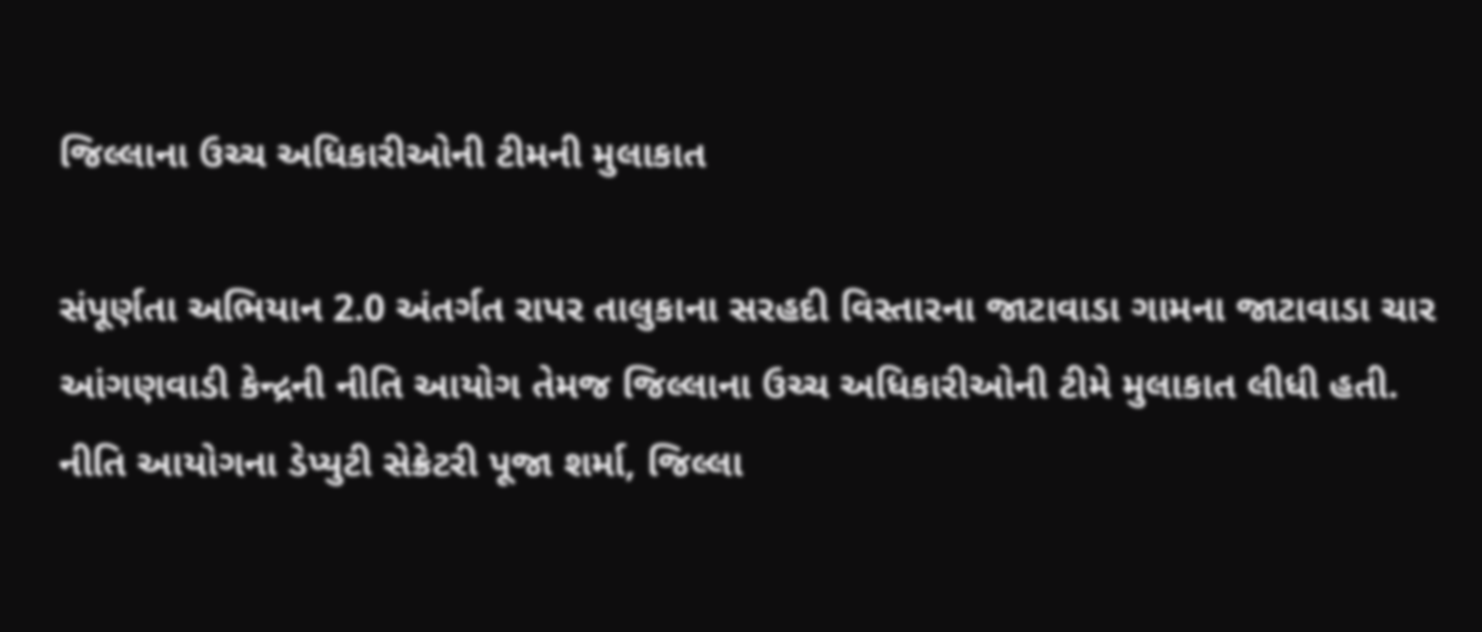જિલ્લાના ઉચ્ચ અધિકારીઓની ટીમની મુલાકાત

સંપૂર્ણતા અભિયાન 2.0 અંતર્ગત રાપર તાલુકાના સરહદી વિસ્તારના જાટાવાડા ગામના જાટાવાડા ચાર
આંગણવાડી કેન્દ્રની નીતિ આયોગ તેમજ જિલ્લાના ઉચ્ચ અધિકારીઓની ટીમે મુલાકાત લીધી હતી.
નીતિ આયોગના ડેપ્યુટી સેક્રેટરી પૂજા શર્મા, જિલ્લા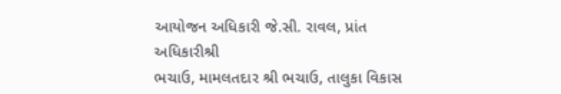આયોજન અધિકારી જે.સી. રાવલ, પ્રાંત અધિકારીશ્રી
ભચાઉ, મામલતદાર શ્રી ભચાઉ, તાલુકા વિકાસ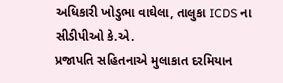અધિકારી ખોડુભા વાઘેલા, તાલુકા ICDS ના સીડીપીઓ કે.એ.
પ્રજાપતિ સહિતનાએ મુલાકાત દરમિયાન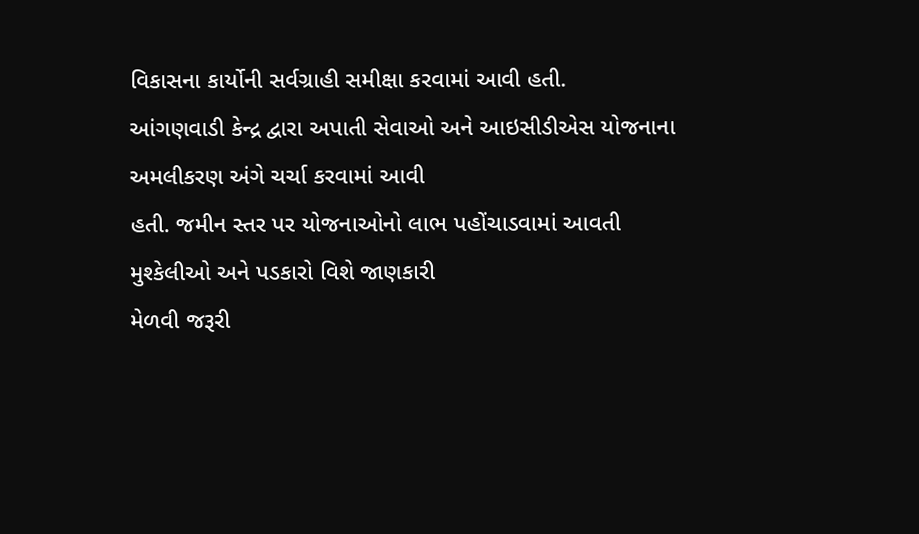વિકાસના કાર્યોની સર્વગ્રાહી સમીક્ષા કરવામાં આવી હતી.
આંગણવાડી કેન્દ્ર દ્વારા અપાતી સેવાઓ અને આઇસીડીએસ યોજનાના અમલીકરણ અંગે ચર્ચા કરવામાં આવી
હતી. જમીન સ્તર પર યોજનાઓનો લાભ પહોંચાડવામાં આવતી મુશ્કેલીઓ અને પડકારો વિશે જાણકારી
મેળવી જરૂરી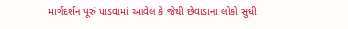માર્ગદર્શન પૂરું પાડવામાં આવેલ કે જેથી છેવાડાના લોકો સુધી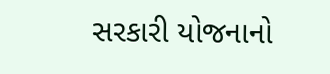સરકારી યોજનાનો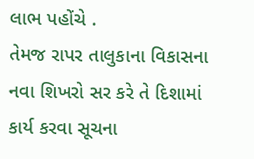લાભ પહોંચે .
તેમજ રાપર તાલુકાના વિકાસના નવા શિખરો સર કરે તે દિશામાં કાર્ય કરવા સૂચના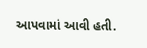આપવામાં આવી હતી.